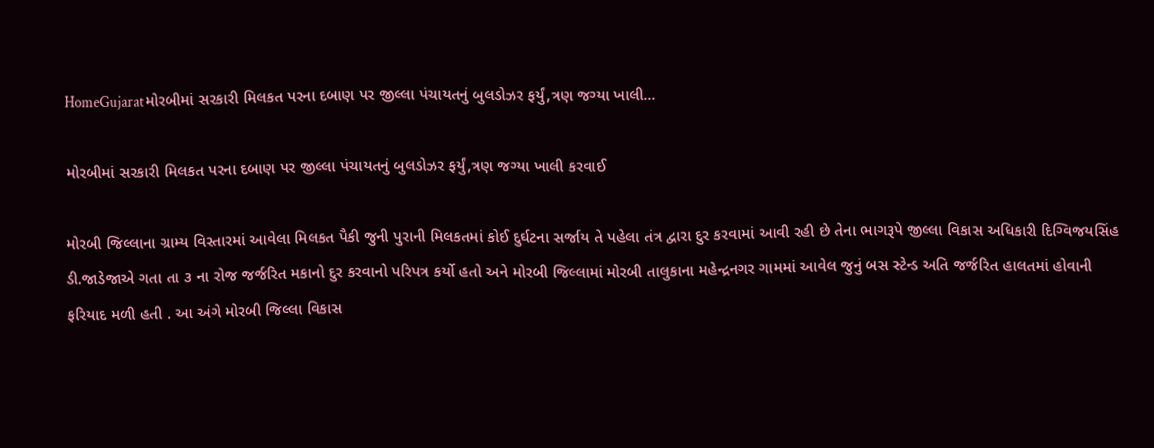HomeGujaratમોરબીમાં સરકારી મિલકત પરના દબાણ પર જીલ્લા પંચાયતનું બુલડોઝર ફર્યું,ત્રણ જગ્યા ખાલી...

મોરબીમાં સરકારી મિલકત પરના દબાણ પર જીલ્લા પંચાયતનું બુલડોઝર ફર્યું,ત્રણ જગ્યા ખાલી કરવાઈ

મોરબી જિલ્લાના ગ્રામ્ય વિસ્તારમાં આવેલા મિલકત પૈકી જુની પુરાની મિલકતમાં કોઈ દુર્ઘટના સર્જાય તે પહેલા તંત્ર દ્વારા દુર કરવામાં આવી રહી છે તેના ભાગરૂપે જીલ્લા વિકાસ અધિકારી દિગ્વિજયસિંહ ડી.જાડેજાએ ગતા તા ૩ ના રોજ જર્જરિત મકાનો દુર કરવાનો પરિપત્ર કર્યો હતો અને મોરબી જિલ્લામાં મોરબી તાલુકાના મહેન્દ્રનગર ગામમાં આવેલ જુનું બસ સ્ટેન્ડ અતિ જર્જરિત હાલતમાં હોવાની ફરિયાદ મળી હતી . આ અંગે મોરબી જિલ્લા વિકાસ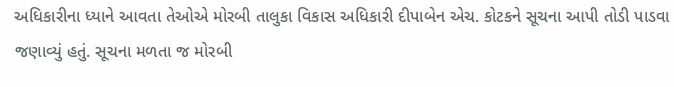અધિકારીના ધ્યાને આવતા તેઓએ મોરબી તાલુકા વિકાસ અધિકારી દીપાબેન એચ. કોટકને સૂચના આપી તોડી પાડવા જણાવ્યું હતું. સૂચના મળતા જ મોરબી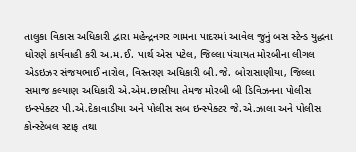તાલુકા વિકાસ અધિકારી દ્વારા મહેન્દ્રનગર ગામના પાદરમાં આવેલ જુનું બસ સ્ટેન્ડ યુદ્ધના ધોરણે કાર્યવાહી કરી અ.મ.ઈ. પાર્થ એસ પટેલ, જિલ્લા પંચાયત મોરબીના લીગલ એડઇઝર સંજયભાઈ નારોલ, વિસ્તરણ અધિકારી બી.જે. બોરાસાણીયા, જિલ્લા સમાજ કલ્યાણ અધિકારી એ.એમ.છાસીયા તેમજ મોરબી બી ડિવિઝનના પોલીસ ઇન્સ્પેક્ટર પી.એ.દેકાવાડીયા અને પોલીસ સબ ઇન્સ્પેક્ટર જે.એ.ઝાલા અને પોલીસ કોન્સ્ટેબલ સ્ટાફ તથા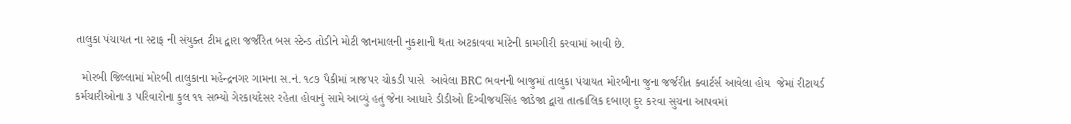તાલુકા પંચાયત ના સ્ટાફ ની સંયુક્ત ટીમ દ્વારા જર્જરિત બસ સ્ટેન્ડ તોડીને મોટી જાનમાલની નુકશાની થતા અટકાવવા માટેની કામગીરી કરવામાં આવી છે.

  મોરબી જિલ્લામાં મોરબી તાલુકાના મહેન્દ્રનગર ગામના સ.નં. ૧૮૭ પૈકીમાં ત્રાજપર ચોકડી પાસે  આવેલા BRC ભવનની બાજુમાં તાલુકા પંચાયત મોરબીના જુના જર્જરીત ક્વાર્ટર્સ આવેલા હોય  જેમાં રીટાયર્ડ કર્મચારીઓના ૩ પરિવારોના કુલ ૧૧ સભ્યો ગેરકાયદેસર રહેતા હોવાનું સામે આવ્યું હતું જેના આધારે ડીડીઓ દિગ્વીજયસિંહ જાડેજા દ્વારા તાત્કાલિક દબાણ દુર કરવા સુચના આપવમાં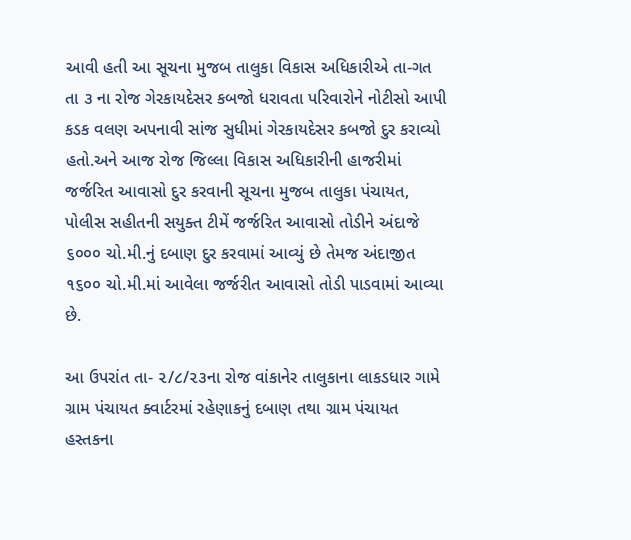આવી હતી આ સૂચના મુજબ તાલુકા વિકાસ અધિકારીએ તા-ગત તા ૩ ના રોજ ગેરકાયદેસર કબજો ધરાવતા પરિવારોને નોટીસો આપી કડક વલણ અપનાવી સાંજ સુધીમાં ગેરકાયદેસર કબજો દુર કરાવ્યો હતો.અને આજ રોજ જિલ્લા વિકાસ અધિકારીની હાજરીમાં જર્જરિત આવાસો દુર કરવાની સૂચના મુજબ તાલુકા પંચાયત, પોલીસ સહીતની સયુક્ત ટીમેં જર્જરિત આવાસો તોડીને અંદાજે ૬૦૦૦ ચો.મી.નું દબાણ દુર કરવામાં આવ્યું છે તેમજ અંદાજીત ૧૬૦૦ ચો.મી.માં આવેલા જર્જરીત આવાસો તોડી પાડવામાં આવ્યા છે.

આ ઉપરાંત તા- ૨/૮/૨૩ના રોજ વાંકાનેર તાલુકાના લાકડધાર ગામે ગ્રામ પંચાયત ક્વાર્ટરમાં રહેણાકનું દબાણ તથા ગ્રામ પંચાયત હસ્તકના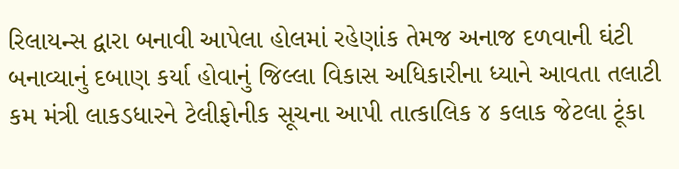રિલાયન્સ દ્વારા બનાવી આપેલા હોલમાં રહેણાંક તેમજ અનાજ દળવાની ઘંટી બનાવ્યાનું દબાણ કર્યા હોવાનું જિલ્લા વિકાસ અધિકારીના ધ્યાને આવતા તલાટી કમ મંત્રી લાકડધારને ટેલીફોનીક સૂચના આપી તાત્કાલિક ૪ કલાક જેટલા ટૂંકા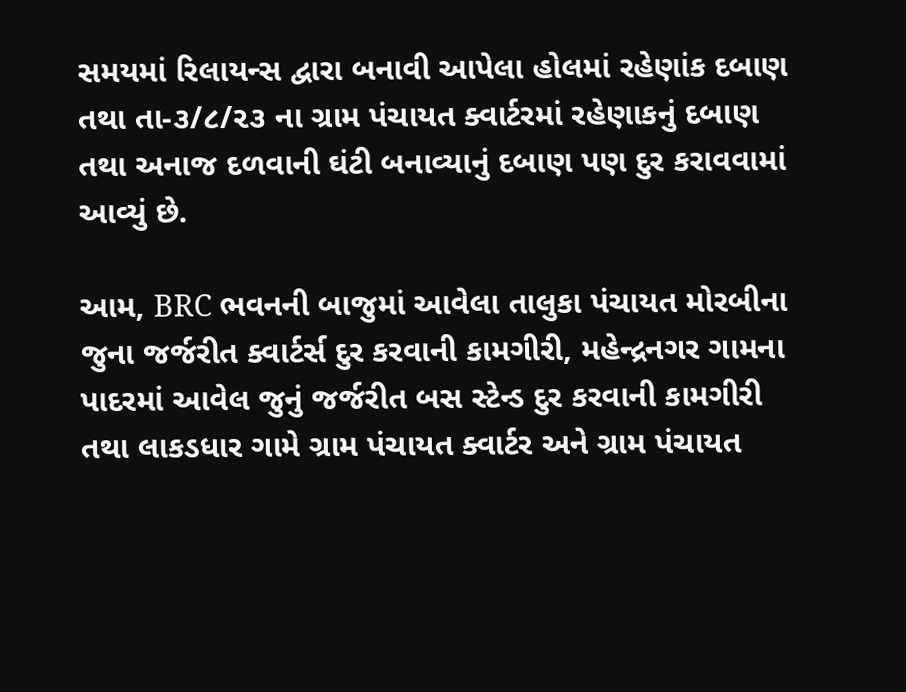સમયમાં રિલાયન્સ દ્વારા બનાવી આપેલા હોલમાં રહેણાંક દબાણ તથા તા-૩/૮/૨૩ ના ગ્રામ પંચાયત ક્વાર્ટરમાં રહેણાકનું દબાણ તથા અનાજ દળવાની ઘંટી બનાવ્યાનું દબાણ પણ દુર કરાવવામાં આવ્યું છે.

આમ, BRC ભવનની બાજુમાં આવેલા તાલુકા પંચાયત મોરબીના જુના જર્જરીત ક્વાર્ટર્સ દુર કરવાની કામગીરી, મહેન્દ્રનગર ગામના પાદરમાં આવેલ જુનું જર્જરીત બસ સ્ટેન્ડ દુર કરવાની કામગીરી તથા લાકડધાર ગામે ગ્રામ પંચાયત ક્વાર્ટર અને ગ્રામ પંચાયત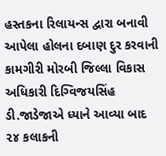હસ્તકના રિલાયન્સ દ્વારા બનાવી આપેલા હોલના દબાણ દુર કરવાની કામગીરી મોરબી જિલ્લા વિકાસ અધિકારી દિગ્વિજયસિંહ ડી.જાડેજાએ ધ્યાને આવ્યા બાદ ૨૪ કલાકની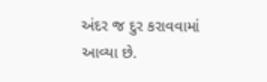અંદર જ દુર કરાવવામાં આવ્યા છે.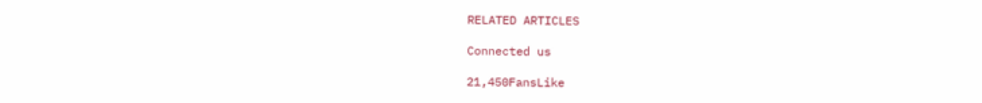RELATED ARTICLES

Connected us

21,450FansLike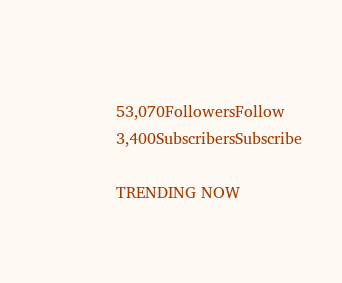53,070FollowersFollow
3,400SubscribersSubscribe

TRENDING NOW